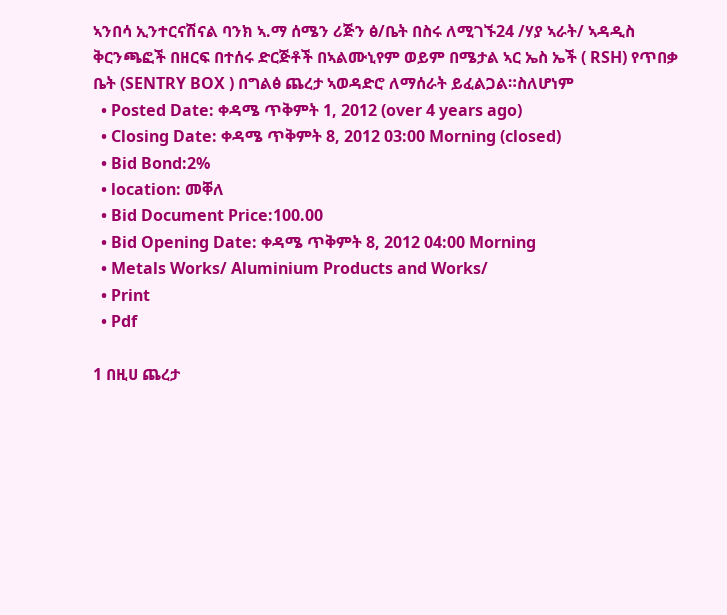ኣንበሳ ኢንተርናሽናል ባንክ ኣ.ማ ሰሜን ሪጅን ፅ/ቤት በስሩ ለሚገኙ24 /ሃያ ኣራት/ ኣዳዲስ ቅርንጫፎች በዘርፍ በተሰሩ ድርጅቶች በኣልሙኒየም ወይም በሜታል ኣር ኤስ ኤች ( RSH) የጥበቃ ቤት (SENTRY BOX ) በግልፅ ጨረታ ኣወዳድሮ ለማሰራት ይፈልጋል።ስለሆነም
  • Posted Date: ቀዳሜ ጥቅምት 1, 2012 (over 4 years ago)
  • Closing Date: ቀዳሜ ጥቅምት 8, 2012 03:00 Morning (closed)
  • Bid Bond:2%
  • location: መቐለ
  • Bid Document Price:100.00
  • Bid Opening Date: ቀዳሜ ጥቅምት 8, 2012 04:00 Morning
  • Metals Works/ Aluminium Products and Works/
  • Print
  • Pdf

1 በዚሀ ጨረታ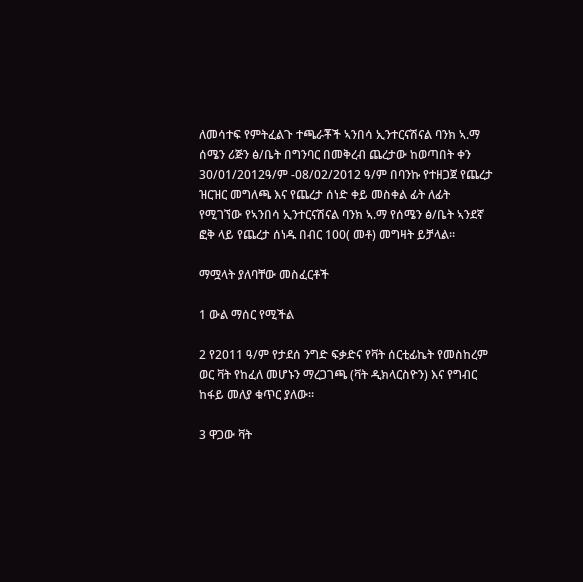ለመሳተፍ የምትፈልጉ ተጫራቾች ኣንበሳ ኢንተርናሽናል ባንክ ኣ.ማ ሰሜን ሪጅን ፅ/ቤት በግንባር በመቅረብ ጨረታው ከወጣበት ቀን 30/01/2012ዓ/ም -08/02/2012 ዓ/ም በባንኩ የተዘጋጀ የጨረታ ዝርዝር መግለጫ እና የጨረታ ሰነድ ቀይ መስቀል ፊት ለፊት የሚገኘው የኣንበሳ ኢንተርናሽናል ባንክ ኣ.ማ የሰሜን ፅ/ቤት ኣንደኛ ፎቅ ላይ የጨረታ ሰነዱ በብር 100( መቶ) መግዛት ይቻላል።

ማሟላት ያለባቸው መስፈርቶች

1 ውል ማሰር የሚችል

2 የ2011 ዓ/ም የታደሰ ንግድ ፍቃድና የቫት ሰርቲፊኬት የመስከረም ወር ቫት የከፈለ መሆኑን ማረጋገጫ (ቫት ዲክላርስዮን) እና የግብር ከፋይ መለያ ቁጥር ያለው።

3 ዋጋው ቫት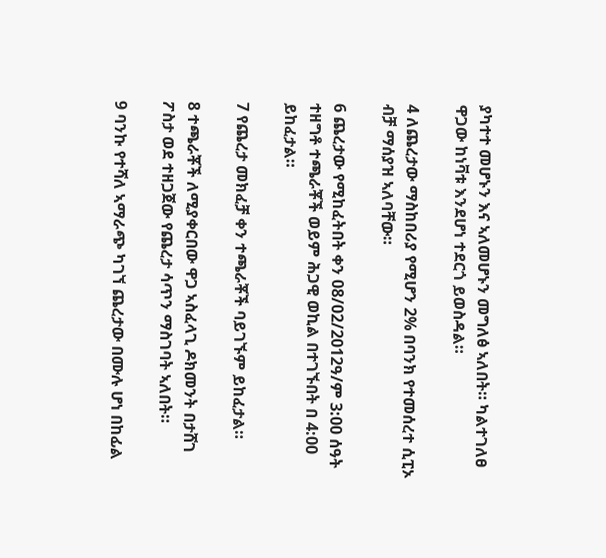ያካተተ መሆኑን እና ኣለመሆኑን መግለፅ ኣለበት። ካልተገለፀ ዋጋው ከነቫቱ እንደሆነ ተደርጎ ይወስዳል።

4 ለጨረታው ማስከበሪያ የሚሆን 2% በባንክ የተመሰረተ ሲፒኦ ብቻ ማሰያዝ ኣለባቸው።

6 ጨረታው የሚከፈትበት ቀን 08/02/2012ዓ/ም 3:00 ሰዓት ተዘግቶ ተጫራቾች ወይም ሕጋዊ ወኪል በተገኙበት በ 4:00 ይከፈታል።

7 የጨረታ መክፈቻ ቀን ተጫራቾች ባይገኙም ይከፈታል።

8 ተጫራቾች ለሚያቀርበው ዋጋ ኣስፈላጊ ዶክመንት በታሸገ ፖስታ ወደ ተዘጋጀው የጨረታ ሳጥን ማስገባት ኣለበት።

9 ባንኩ የተሻለ ኣማራጭ ካገኘ ጨረታው በሙሉ ሆነ በከፊል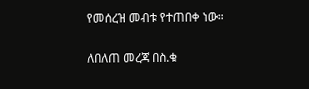የመሰረዝ መብቱ የተጠበቀ ነው።

ለበለጠ መረጃ በስ.ቁ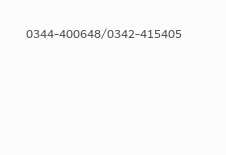0344-400648/0342-415405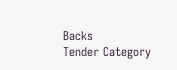Backs
Tender Category